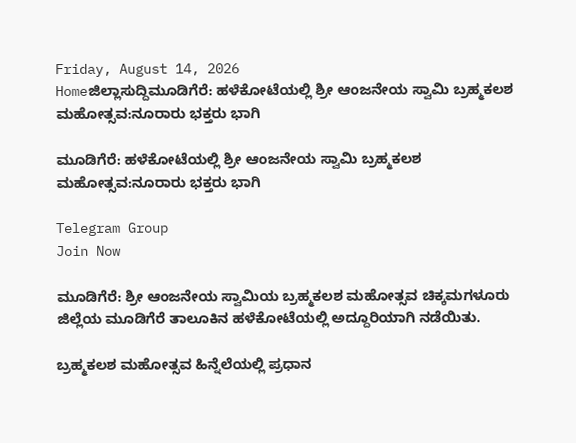Friday, August 14, 2026
Homeಜಿಲ್ಲಾಸುದ್ದಿಮೂಡಿಗೆರೆ: ಹಳೆಕೋಟೆಯಲ್ಲಿ ಶ್ರೀ ಆಂಜನೇಯ ಸ್ವಾಮಿ ಬ್ರಹ್ಮಕಲಶ ಮಹೋತ್ಸವ:ನೂರಾರು ಭಕ್ತರು ಭಾಗಿ

ಮೂಡಿಗೆರೆ: ಹಳೆಕೋಟೆಯಲ್ಲಿ ಶ್ರೀ ಆಂಜನೇಯ ಸ್ವಾಮಿ ಬ್ರಹ್ಮಕಲಶ ಮಹೋತ್ಸವ:ನೂರಾರು ಭಕ್ತರು ಭಾಗಿ

Telegram Group
Join Now

ಮೂಡಿಗೆರೆ: ಶ್ರೀ ಆಂಜನೇಯ ಸ್ವಾಮಿಯ ಬ್ರಹ್ಮಕಲಶ ಮಹೋತ್ಸವ ಚಿಕ್ಕಮಗಳೂರು ಜಿಲ್ಲೆಯ ಮೂಡಿಗೆರೆ ತಾಲೂಕಿನ ಹಳೆಕೋಟೆಯಲ್ಲಿ ಅದ್ದೂರಿಯಾಗಿ ನಡೆಯಿತು.

ಬ್ರಹ್ಮಕಲಶ ಮಹೋತ್ಸವ ಹಿನ್ನೆಲೆಯಲ್ಲಿ ಪ್ರಧಾನ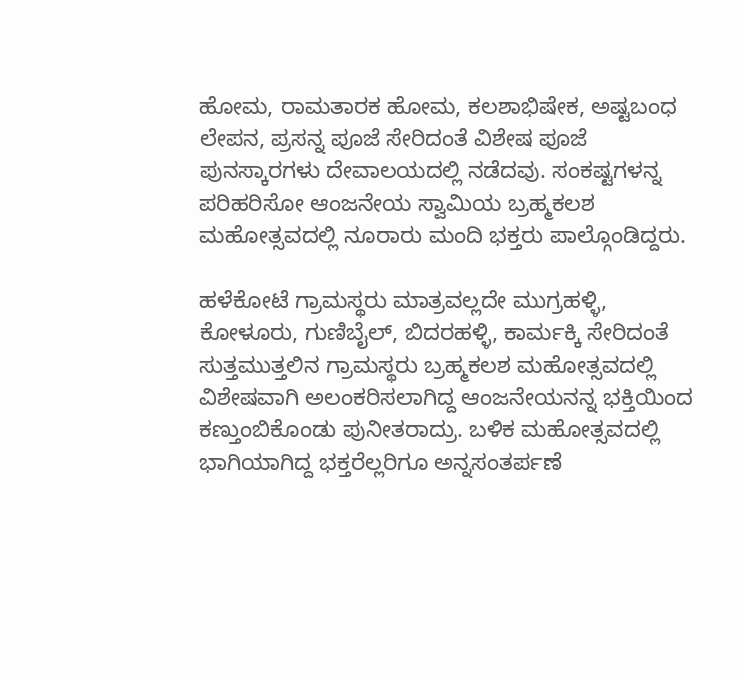ಹೋಮ, ರಾಮತಾರಕ ಹೋಮ, ಕಲಶಾಭಿಷೇಕ, ಅಷ್ಟಬಂಧ ಲೇಪನ, ಪ್ರಸನ್ನ ಪೂಜೆ ಸೇರಿದಂತೆ ವಿಶೇಷ ಪೂಜೆ ಪುನಸ್ಕಾರಗಳು ದೇವಾಲಯದಲ್ಲಿ ನಡೆದವು. ಸಂಕಷ್ಟಗಳನ್ನ ಪರಿಹರಿಸೋ ಆಂಜನೇಯ ಸ್ವಾಮಿಯ ಬ್ರಹ್ಮಕಲಶ ಮಹೋತ್ಸವದಲ್ಲಿ ನೂರಾರು ಮಂದಿ ಭಕ್ತರು ಪಾಲ್ಗೊಂಡಿದ್ದರು.

ಹಳೆಕೋಟೆ ಗ್ರಾಮಸ್ಥರು ಮಾತ್ರವಲ್ಲದೇ ಮುಗ್ರಹಳ್ಳಿ, ಕೋಳೂರು, ಗುಣಿಬೈಲ್, ಬಿದರಹಳ್ಳಿ, ಕಾರ್ಮಕ್ಕಿ ಸೇರಿದಂತೆ ಸುತ್ತಮುತ್ತಲಿನ ಗ್ರಾಮಸ್ಥರು ಬ್ರಹ್ಮಕಲಶ ಮಹೋತ್ಸವದಲ್ಲಿ ವಿಶೇಷವಾಗಿ ಅಲಂಕರಿಸಲಾಗಿದ್ದ ಆಂಜನೇಯನನ್ನ ಭಕ್ತಿಯಿಂದ ಕಣ್ತುಂಬಿಕೊಂಡು ಪುನೀತರಾದ್ರು. ಬಳಿಕ ಮಹೋತ್ಸವದಲ್ಲಿ ಭಾಗಿಯಾಗಿದ್ದ ಭಕ್ತರೆಲ್ಲರಿಗೂ ಅನ್ನಸಂತರ್ಪಣೆ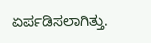ಏರ್ಪಡಿಸಲಾಗಿತ್ತು.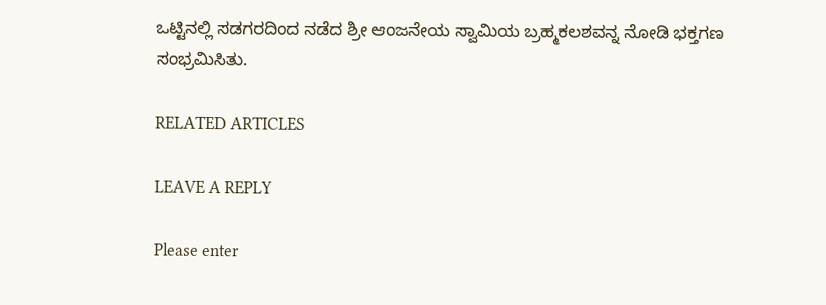ಒಟ್ಟಿನಲ್ಲಿ ಸಡಗರದಿಂದ ನಡೆದ ಶ್ರೀ ಆಂಜನೇಯ ಸ್ವಾಮಿಯ ಬ್ರಹ್ಮಕಲಶವನ್ನ ನೋಡಿ ಭಕ್ತಗಣ ಸಂಭ್ರಮಿಸಿತು.

RELATED ARTICLES

LEAVE A REPLY

Please enter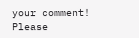your comment!
Please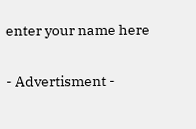enter your name here

- Advertisment -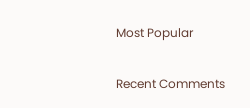Most Popular

Recent Comments